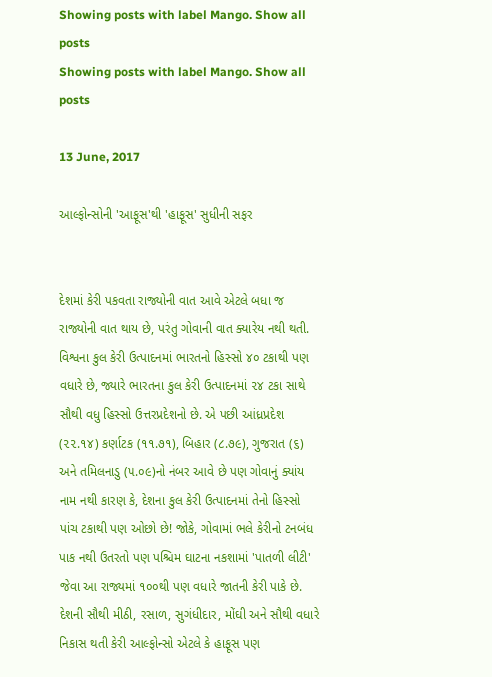Showing posts with label Mango. Show all posts
Showing posts with label Mango. Show all posts

13 June, 2017

આલ્ફોન્સોની 'આફૂસ'થી 'હાફૂસ' સુધીની સફર


દેશમાં કેરી પકવતા રાજ્યોની વાત આવે એટલે બધા જ રાજ્યોની વાત થાય છે, પરંતુ ગોવાની વાત ક્યારેય નથી થતી. વિશ્વના કુલ કેરી ઉત્પાદનમાં ભારતનો હિસ્સો ૪૦ ટકાથી પણ વધારે છે, જ્યારે ભારતના કુલ કેરી ઉત્પાદનમાં ૨૪ ટકા સાથે સૌથી વધુ હિસ્સો ઉત્તરપ્રદેશનો છે. એ પછી આંધ્રપ્રદેશ (૨૨.૧૪) કર્ણાટક (૧૧.૭૧), બિહાર (૮.૭૯), ગુજરાત (૬) અને તમિલનાડુ (૫.૦૯)નો નંબર આવે છે પણ ગોવાનું ક્યાંય નામ નથી કારણ કે, દેશના કુલ કેરી ઉત્પાદનમાં તેનો હિસ્સો પાંચ ટકાથી પણ ઓછો છે! જોકે, ગોવામાં ભલે કેરીનો ટનબંધ પાક નથી ઉતરતો પણ પશ્ચિમ ઘાટના નકશામાં 'પાતળી લીટી' જેવા આ રાજ્યમાં ૧૦૦થી પણ વધારે જાતની કેરી પાકે છે. દેશની સૌથી મીઠી, રસાળ, સુગંધીદાર, મોંઘી અને સૌથી વધારે નિકાસ થતી કેરી આલ્ફોન્સો એટલે કે હાફૂસ પણ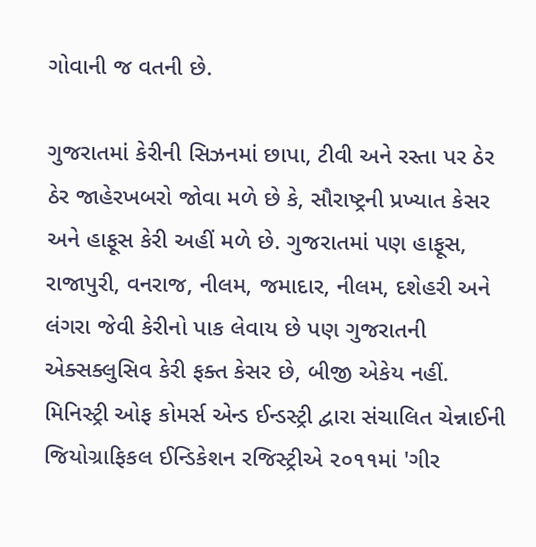ગોવાની જ વતની છે.

ગુજરાતમાં કેરીની સિઝનમાં છાપા, ટીવી અને રસ્તા પર ઠેર ઠેર જાહેરખબરો જોવા મળે છે કે, સૌરાષ્ટ્રની પ્રખ્યાત કેસર અને હાફૂસ કેરી અહીં મળે છે. ગુજરાતમાં પણ હાફૂસ, રાજાપુરી, વનરાજ, નીલમ, જમાદાર, નીલમ, દશેહરી અને લંગરા જેવી કેરીનો પાક લેવાય છે પણ ગુજરાતની એક્સક્લુસિવ કેરી ફક્ત કેસર છે, બીજી એકેય નહીં. મિનિસ્ટ્રી ઓફ કોમર્સ એન્ડ ઈન્ડસ્ટ્રી દ્વારા સંચાલિત ચેન્નાઈની જિયોગ્રાફિકલ ઈન્ડિકેશન રજિસ્ટ્રીએ ૨૦૧૧માં 'ગીર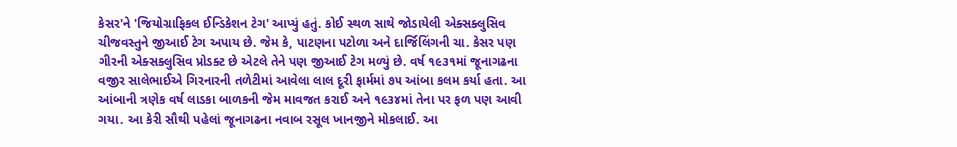કેસર'ને 'જિયોગ્રાફિકલ ઈન્ડિકેશન ટેગ' આપ્યું હતું. કોઈ સ્થળ સાથે જોડાયેલી એક્સક્લુસિવ ચીજવસ્તુને જીઆઈ ટેગ અપાય છે. જેમ કે, પાટણના પટોળા અને દાર્જિલિંગની ચા. કેસર પણ ગીરની એક્સક્લુસિવ પ્રોડક્ટ છે એટલે તેને પણ જીઆઈ ટેગ મળ્યું છે. વર્ષ ૧૯૩૧માં જૂનાગઢના વજીર સાલેભાઈએ ગિરનારની તળેટીમાં આવેલા લાલ દૂરી ફાર્મમાં ૭૫ આંબા કલમ કર્યા હતા. આ આંબાની ત્રણેક વર્ષ લાડકા બાળકની જેમ માવજત કરાઈ અને ૧૯૩૪માં તેના પર ફળ પણ આવી ગયા. આ કેરી સૌથી પહેલાં જૂનાગઢના નવાબ રસૂલ ખાનજીને મોકલાઈ. આ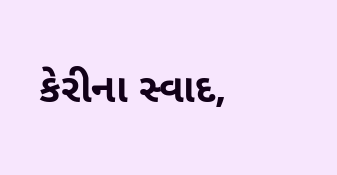કેરીના સ્વાદ,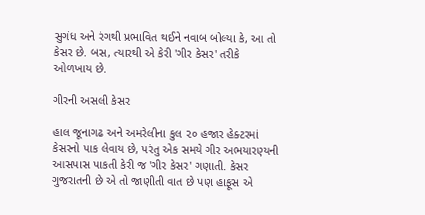સુગંધ અને રંગથી પ્રભાવિત થઈને નવાબ બોલ્યા કે, આ તો કેસર છે. બસ, ત્યારથી એ કેરી 'ગીર કેસર' તરીકે ઓળખાય છે.

ગીરની અસલી કેસર

હાલ જૂનાગઢ અને અમરેલીના કુલ ૨૦ હજાર હેક્ટરમાં કેસરનો પાક લેવાય છે, પરંતુ એક સમયે ગીર અભયારણ્યની આસપાસ પાકતી કેરી જ 'ગીર કેસર' ગણાતી. કેસર ગુજરાતની છે એ તો જાણીતી વાત છે પણ હાફૂસ એ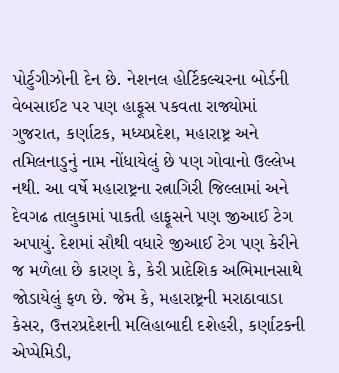પોર્ટુગીઝોની દેન છે. નેશનલ હોર્ટિકલ્ચરના બોર્ડની વેબસાઈટ પર પણ હાફૂસ પકવતા રાજ્યોમાં ગુજરાત, કર્ણાટક, મધ્યપ્રદેશ, મહારાષ્ટ્ર અને તમિલનાડુનું નામ નોંધાયેલું છે પણ ગોવાનો ઉલ્લેખ નથી. આ વર્ષે મહારાષ્ટ્રના રત્નાગિરી જિલ્લામાં અને દેવગઢ તાલુકામાં પાકતી હાફૂસને પણ જીઆઈ ટેગ અપાયું. દેશમાં સૌથી વધારે જીઆઈ ટેગ પણ કેરીને જ મળેલા છે કારણ કે, કેરી પ્રાદેશિક અભિમાનસાથે જોડાયેલું ફળ છે. જેમ કે, મહારાષ્ટ્રની મરાઠાવાડા કેસર, ઉત્તરપ્રદેશની મલિહાબાદી દશેહરી, કર્ણાટકની એપ્પેમિડી,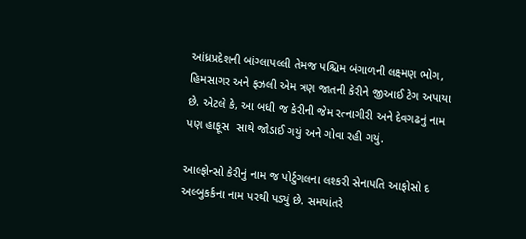આંધ્રપ્રદેશની બાંગ્લાપલ્લી તેમજ પશ્ચિમ બંગાળની લક્ષ્મણ ભોગ, હિમસાગર અને ફઝલી એમ ત્રણ જાતની કેરીને જીઆઈ ટેગ અપાયા છે. એટલે કે, આ બધી જ કેરીની જેમ રત્નાગીરી અને દેવગઢનું નામ પણ હાફૂસ  સાથે જોડાઈ ગયું અને ગોવા રહી ગયું.

આલ્ફોન્સો કેરીનું નામ જ પોર્ટુગલના લશ્કરી સેનાપતિ આફોસો દ અલ્બુકર્કના નામ પરથી પડ્યું છે. સમયાંતરે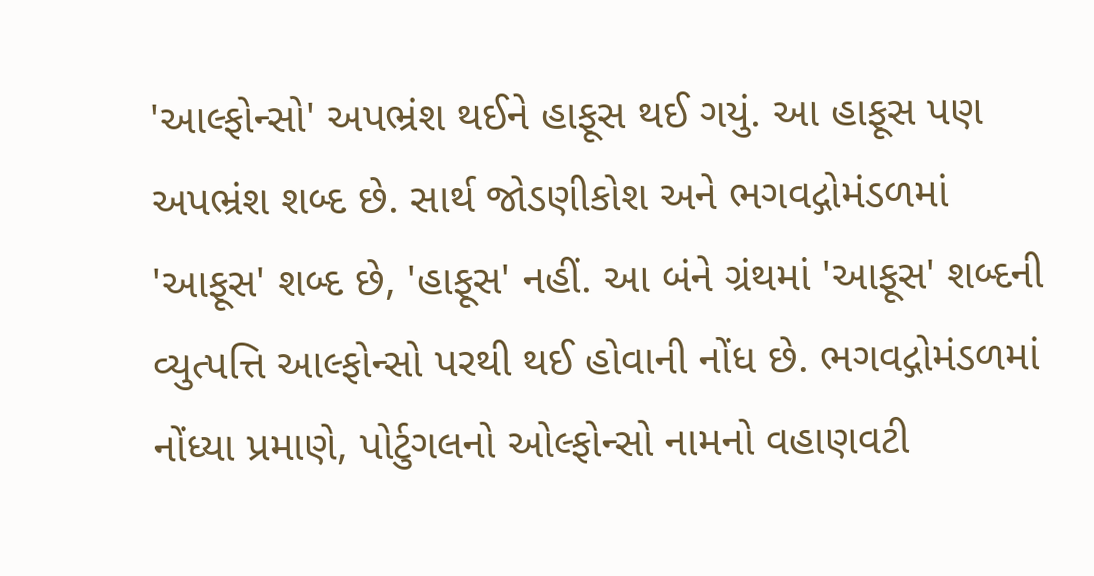'આલ્ફોન્સો' અપભ્રંશ થઈને હાફૂસ થઈ ગયું. આ હાફૂસ પણ અપભ્રંશ શબ્દ છે. સાર્થ જોડણીકોશ અને ભગવદ્ગોમંડળમાં 'આફૂસ' શબ્દ છે, 'હાફૂસ' નહીં. આ બંને ગ્રંથમાં 'આફૂસ' શબ્દની વ્યુત્પત્તિ આલ્ફોન્સો પરથી થઈ હોવાની નોંધ છે. ભગવદ્ગોમંડળમાં નોંધ્યા પ્રમાણે, પોર્ટુગલનો ઓલ્ફોન્સો નામનો વહાણવટી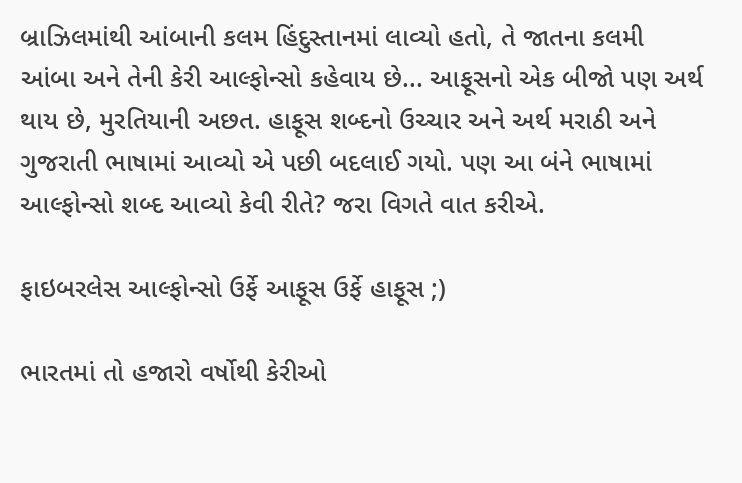બ્રાઝિલમાંથી આંબાની કલમ હિંદુસ્તાનમાં લાવ્યો હતો, તે જાતના કલમી આંબા અને તેની કેરી આલ્ફોન્સો કહેવાય છે... આફૂસનો એક બીજો પણ અર્થ થાય છે, મુરતિયાની અછત. હાફૂસ શબ્દનો ઉચ્ચાર અને અર્થ મરાઠી અને ગુજરાતી ભાષામાં આવ્યો એ પછી બદલાઈ ગયો. પણ આ બંને ભાષામાં આલ્ફોન્સો શબ્દ આવ્યો કેવી રીતે? જરા વિગતે વાત કરીએ.

ફાઇબરલેસ આલ્ફોન્સો ઉર્ફે આફૂસ ઉર્ફે હાફૂસ ;)

ભારતમાં તો હજારો વર્ષોથી કેરીઓ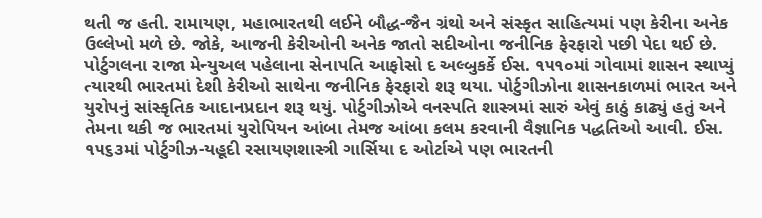થતી જ હતી. રામાયણ, મહાભારતથી લઈને બૌદ્ધ-જૈન ગ્રંથો અને સંસ્કૃત સાહિત્યમાં પણ કેરીના અનેક ઉલ્લેખો મળે છે. જોકે, આજની કેરીઓની અનેક જાતો સદીઓના જનીનિક ફેરફારો પછી પેદા થઈ છે. પોર્ટુગલના રાજા મેન્યુઅલ પહેલાના સેનાપતિ આફોસો દ અલ્બુકર્કે ઈસ. ૧૫૧૦માં ગોવામાં શાસન સ્થાપ્યું ત્યારથી ભારતમાં દેશી કેરીઓ સાથેના જનીનિક ફેરફારો શરૂ થયા. પોર્ટુગીઝોના શાસનકાળમાં ભારત અને યુરોપનું સાંસ્કૃતિક આદાનપ્રદાન શરૂ થયું. પોર્ટુગીઝોએ વનસ્પતિ શાસ્ત્રમાં સારું એવું કાઠું કાઢ્યું હતું અને તેમના થકી જ ભારતમાં યુરોપિયન આંબા તેમજ આંબા કલમ કરવાની વૈજ્ઞાનિક પદ્ધતિઓ આવી. ઈસ. ૧૫૬૩માં પોર્ટુગીઝ-યહૂદી રસાયણશાસ્ત્રી ગાર્સિયા દ ઓર્ટાએ પણ ભારતની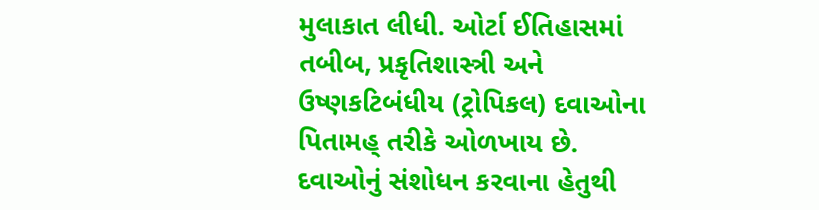મુલાકાત લીધી. ઓર્ટા ઈતિહાસમાં તબીબ, પ્રકૃતિશાસ્ત્રી અને ઉષ્ણકટિબંધીય (ટ્રોપિકલ) દવાઓના પિતામહ્ તરીકે ઓળખાય છે. દવાઓનું સંશોધન કરવાના હેતુથી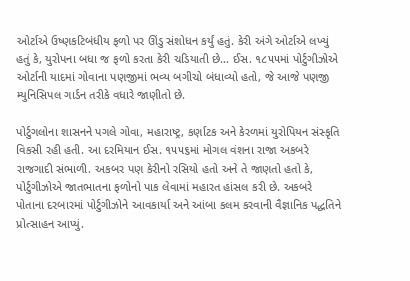ઓર્ટાએ ઉષ્ણકટિબંધીય ફળો પર ઊંડુ સંશોધન કર્યું હતું. કેરી અંગે ઓર્ટાએ લખ્યું હતું કે, યુરોપના બધા જ ફળો કરતા કેરી ચડિયાતી છે... ઈસ. ૧૮૫૫માં પોર્ટુગીઝોએ ઓર્ટાની યાદમાં ગોવાના પણજીમાં ભવ્ય બગીચો બંધાવ્યો હતો, જે આજે પણજી મ્યુનિસિપલ ગાર્ડન તરીકે વધારે જાણીતો છે.

પોર્ટુગલોના શાસનને પગલે ગોવા, મહારાષ્ટ્ર, કર્ણાટક અને કેરળમાં યુરોપિયન સંસ્કૃતિ વિકસી રહી હતી. આ દરમિયાન ઈસ. ૧૫૫૬માં મોગલ વંશના રાજા અકબરે રાજગાદી સંભાળી. અકબર પણ કેરીનો રસિયો હતો અને તે જાણતો હતો કે, પોર્ટુગીઝોએ જાતભાતના ફળોનો પાક લેવામાં મહારત હાંસલ કરી છે. અકબરે પોતાના દરબારમાં પોર્ટુગીઝોને આવકાર્યા અને આંબા કલમ કરવાની વૈજ્ઞાનિક પદ્ધતિને પ્રોત્સાહન આપ્યું.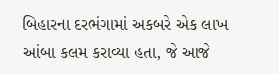બિહારના દરભંગામાં અકબરે એક લાખ આંબા કલમ કરાવ્યા હતા, જે આજે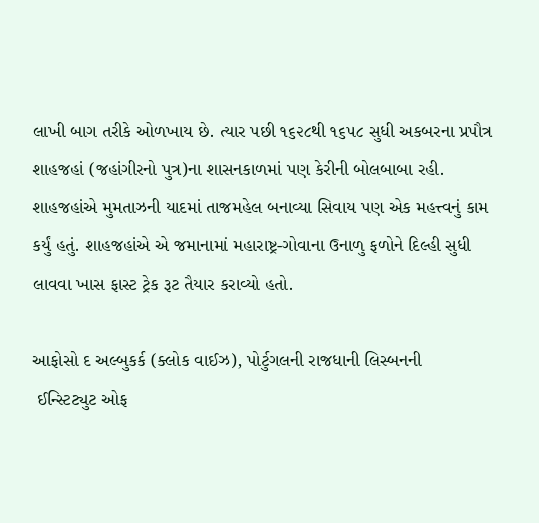લાખી બાગ તરીકે ઓળખાય છે. ત્યાર પછી ૧૬૨૮થી ૧૬૫૮ સુધી અકબરના પ્રપૌત્ર શાહજહાં (જહાંગીરનો પુત્ર)ના શાસનકાળમાં પણ કેરીની બોલબાબા રહી. શાહજહાંએ મુમતાઝની યાદમાં તાજમહેલ બનાવ્યા સિવાય પણ એક મહત્ત્વનું કામ કર્યું હતું. શાહજહાંએ એ જમાનામાં મહારાષ્ટ્ર-ગોવાના ઉનાળુ ફળોને દિલ્હી સુધી લાવવા ખાસ ફાસ્ટ ટ્રેક રૂટ તૈયાર કરાવ્યો હતો.

આફોસો દ અલ્બુકર્ક (ક્લોક વાઈઝ), પોર્ટુગલની રાજધાની લિસ્બનની
 ઈન્સ્ટિટ્યુટ ઓફ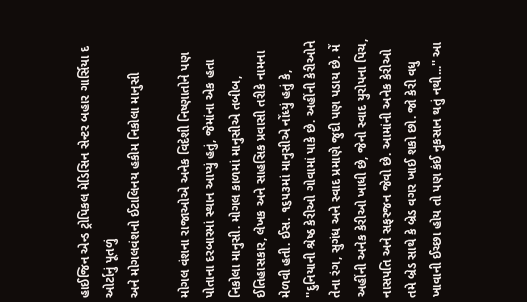હાઈજિન એન્ડ ટ્રોપિકલ મેડિસિન સેન્ટર બહાર ગાર્સિયા દ ઓર્ટાનું પૂતળું
અને મોગલવંશનો ઈટાલિનય હકીમ નિકોલા માનુસી

મોગલ વંશના રાજાઓએ અનેક વિદેશી નિષ્ણાતોને પણ પોતાના દરબારમાં સ્થાન આપ્યું હતું, જેમાંના એક હતા નિકોલા માનુસી. મોગલ કાળમાં માનુસીએ તબીબ, ઈતિહાસકાર, લેખક અને સાહસિક પ્રવાસી તરીકે નામના મેળવી હતી. ઈસ. ૧૬૫૩માં માનુસીએ નોંધ્યું હતું કે, ''દુનિયાની શ્રેષ્ઠ કેરીઓ ગોવામાં પાકે છે. અહીંની કેરીઓને તેના રંગ, સુગંધ અને સ્વાદ પ્રમાણે જુદી પણ પડાય છે. મેં અહીંની અનેક કેરીઓ ખાધી છે, જેનો સ્વાદ યુરોપના પિચ, નાસપતિ અને સફરજન જેવો છે. આમાંની અનેક કેરીઓ તમે બ્રેડ સાથે કે બ્રેડ વગર ખાઈ શકો છો. જો કેરી વધુ ખાવાની ઈચ્છા હોય તો પણ કંઈ નુકસાન થતું નથી...'' આ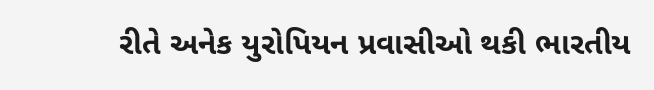રીતે અનેક યુરોપિયન પ્રવાસીઓ થકી ભારતીય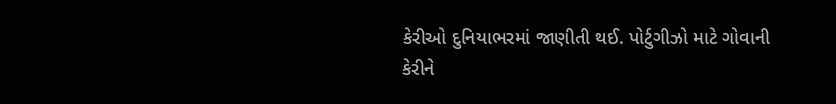કેરીઓ દુનિયાભરમાં જાણીતી થઈ. પોર્ટુગીઝો માટે ગોવાની કેરીને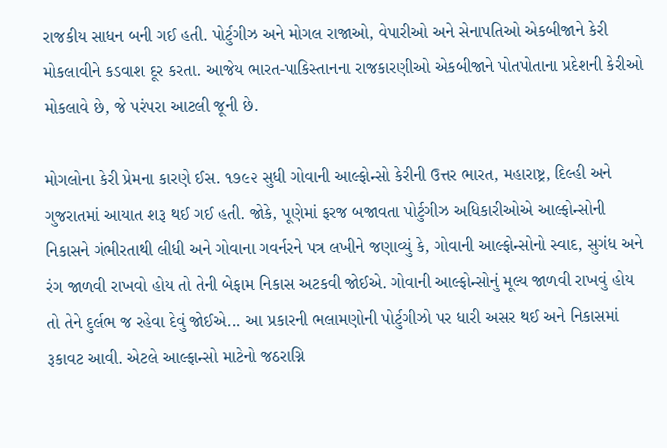રાજકીય સાધન બની ગઈ હતી. પોર્ટુગીઝ અને મોગલ રાજાઓ, વેપારીઓ અને સેનાપતિઓ એકબીજાને કેરી મોકલાવીને કડવાશ દૂર કરતા. આજેય ભારત-પાકિસ્તાનના રાજકારણીઓ એકબીજાને પોતપોતાના પ્રદેશની કેરીઓ મોકલાવે છે, જે પરંપરા આટલી જૂની છે.

મોગલોના કેરી પ્રેમના કારણે ઈસ. ૧૭૯૨ સુધી ગોવાની આલ્ફોન્સો કેરીની ઉત્તર ભારત, મહારાષ્ટ્ર, દિલ્હી અને ગુજરાતમાં આયાત શરૂ થઈ ગઈ હતી. જોકે, પૂણેમાં ફરજ બજાવતા પોર્ટુગીઝ અધિકારીઓએ આલ્ફોન્સોની નિકાસને ગંભીરતાથી લીધી અને ગોવાના ગવર્નરને પત્ર લખીને જણાવ્યું કે, ગોવાની આલ્ફોન્સોનો સ્વાદ, સુગંધ અને રંગ જાળવી રાખવો હોય તો તેની બેફામ નિકાસ અટકવી જોઈએ. ગોવાની આલ્ફોન્સોનું મૂલ્ય જાળવી રાખવું હોય તો તેને દુર્લભ જ રહેવા દેવું જોઈએ... આ પ્રકારની ભલામણોની પોર્ટુગીઝો પર ધારી અસર થઈ અને નિકાસમાં રૂકાવટ આવી. એટલે આલ્ફાન્સો માટેનો જઠરાગ્નિ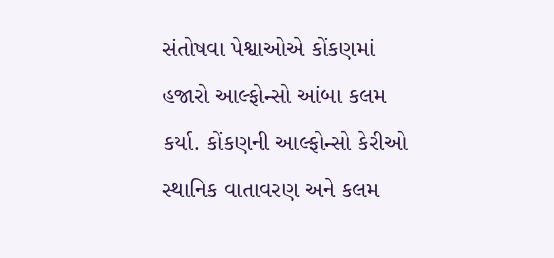સંતોષવા પેશ્વાઓએ કોંકણમાં હજારો આલ્ફોન્સો આંબા કલમ કર્યા. કોંકણની આલ્ફોન્સો કેરીઓ સ્થાનિક વાતાવરણ અને કલમ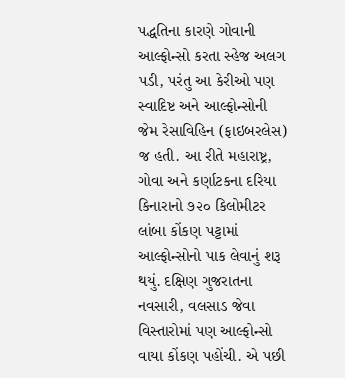પદ્ધતિના કારણે ગોવાની આલ્ફોન્સો કરતા સ્હેજ અલગ પડી, પરંતુ આ કેરીઓ પણ સ્વાદિષ્ટ અને આલ્ફોન્સોની જેમ રેસાવિહિન (ફાઇબરલેસ) જ હતી. આ રીતે મહારાષ્ટ્ર, ગોવા અને કર્ણાટકના દરિયા કિનારાનો ૭૨૦ કિલોમીટર લાંબા કોંકણ પટ્ટામાં આલ્ફોન્સોનો પાક લેવાનું શરૂ થયું. દક્ષિણ ગુજરાતના નવસારી, વલસાડ જેવા વિસ્તારોમાં પણ આલ્ફોન્સો વાયા કોંકણ પહોંચી. એ પછી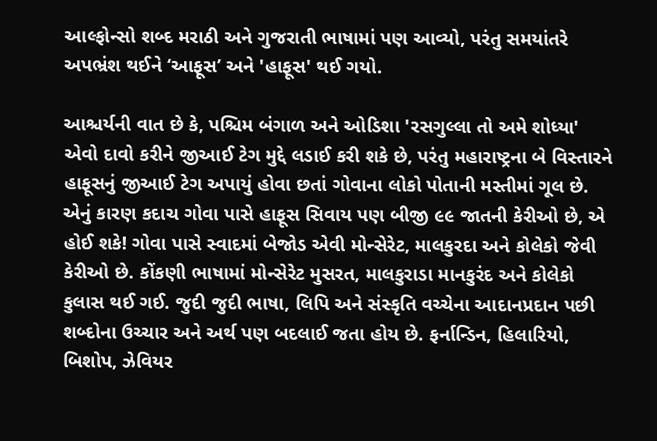આલ્ફોન્સો શબ્દ મરાઠી અને ગુજરાતી ભાષામાં પણ આવ્યો, પરંતુ સમયાંતરે અપભ્રંશ થઈને ‘આફૂસ’ અને 'હાફૂસ' થઈ ગયો.

આશ્ચર્યની વાત છે કે, પશ્ચિમ બંગાળ અને ઓડિશા 'રસગુલ્લા તો અમે શોધ્યા' એવો દાવો કરીને જીઆઈ ટેગ મુદ્દે લડાઈ કરી શકે છે, પરંતુ મહારાષ્ટ્રના બે વિસ્તારને હાફૂસનું જીઆઈ ટેગ અપાયું હોવા છતાં ગોવાના લોકો પોતાની મસ્તીમાં ગૂલ છે. એનું કારણ કદાચ ગોવા પાસે હાફૂસ સિવાય પણ બીજી ૯૯ જાતની કેરીઓ છે, એ હોઈ શકે! ગોવા પાસે સ્વાદમાં બેજોડ એવી મોન્સેરેટ, માલકુરદા અને કોલેકો જેવી કેરીઓ છે. કોંકણી ભાષામાં મોન્સેરેટ મુસરત, માલકુરાડા માનકુરંદ અને કોલેકો કુલાસ થઈ ગઈ. જુદી જુદી ભાષા, લિપિ અને સંસ્કૃતિ વચ્ચેના આદાનપ્રદાન પછી શબ્દોના ઉચ્ચાર અને અર્થ પણ બદલાઈ જતા હોય છે. ફર્નાન્ડિન, હિલારિયો, બિશોપ, ઝેવિયર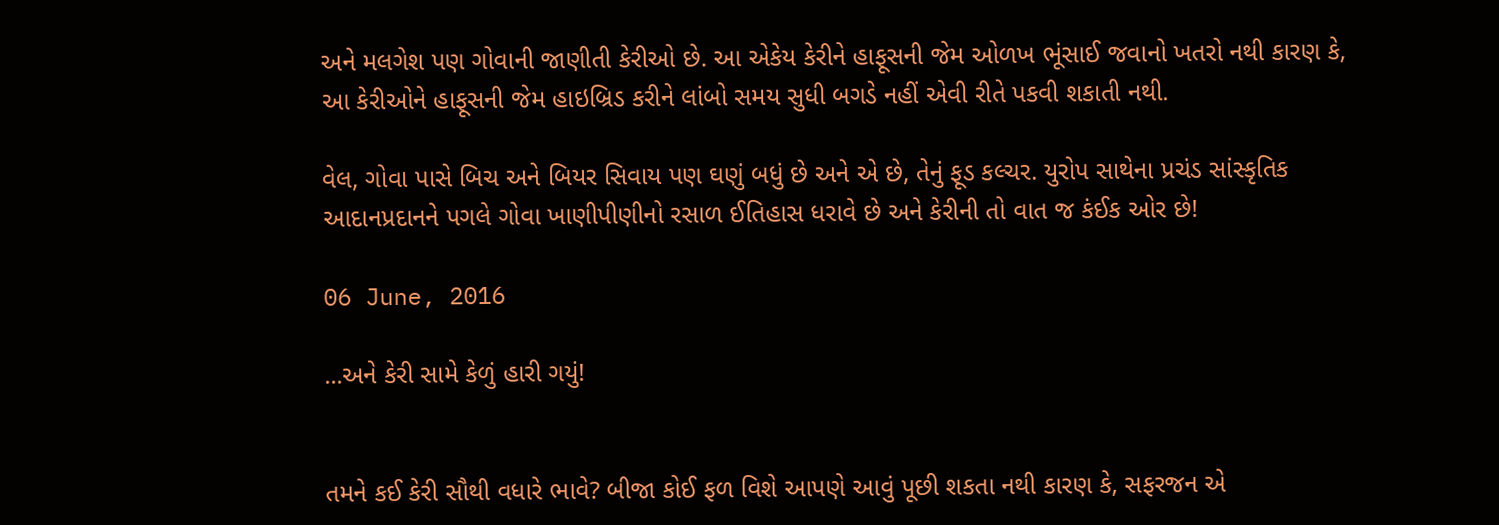અને મલગેશ પણ ગોવાની જાણીતી કેરીઓ છે. આ એકેય કેરીને હાફૂસની જેમ ઓળખ ભૂંસાઈ જવાનો ખતરો નથી કારણ કે, આ કેરીઓને હાફૂસની જેમ હાઇબ્રિડ કરીને લાંબો સમય સુધી બગડે નહીં એવી રીતે પકવી શકાતી નથી.

વેલ, ગોવા પાસે બિચ અને બિયર સિવાય પણ ઘણું બધું છે અને એ છે, તેનું ફૂડ કલ્ચર. યુરોપ સાથેના પ્રચંડ સાંસ્કૃતિક આદાનપ્રદાનને પગલે ગોવા ખાણીપીણીનો રસાળ ઈતિહાસ ધરાવે છે અને કેરીની તો વાત જ કંઈક ઓર છે!

06 June, 2016

...અને કેરી સામે કેળું હારી ગયું!


તમને કઈ કેરી સૌથી વધારે ભાવે? બીજા કોઈ ફળ વિશે આપણે આવું પૂછી શકતા નથી કારણ કે, સફરજન એ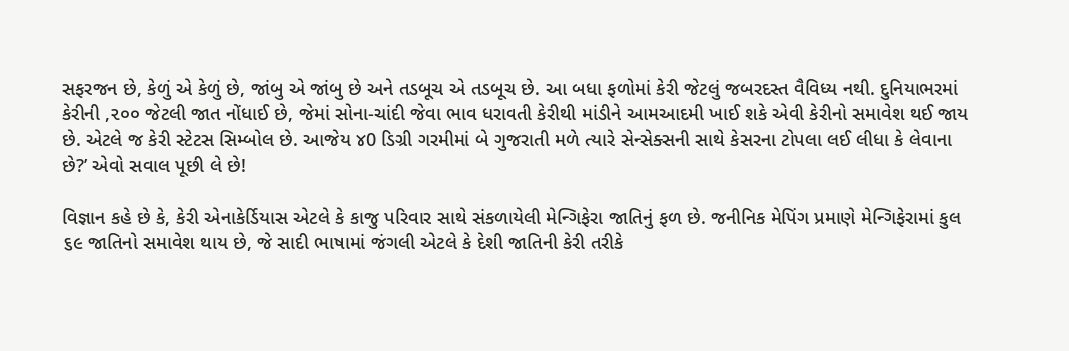સફરજન છે, કેળું એ કેળું છે, જાંબુ એ જાંબુ છે અને તડબૂચ એ તડબૂચ છે. આ બધા ફળોમાં કેરી જેટલું જબરદસ્ત વૈવિધ્ય નથી. દુનિયાભરમાં કેરીની ,૨૦૦ જેટલી જાત નોંધાઈ છે, જેમાં સોના-ચાંદી જેવા ભાવ ધરાવતી કેરીથી માંડીને આમઆદમી ખાઈ શકે એવી કેરીનો સમાવેશ થઈ જાય છે. એટલે જ કેરી સ્ટેટસ સિમ્બોલ છે. આજેય ૪0 ડિગ્રી ગરમીમાં બે ગુજરાતી મળે ત્યારે સેન્સેક્સની સાથે કેસરના ટોપલા લઈ લીધા કે લેવાના છે?’ એવો સવાલ પૂછી લે છે!

વિજ્ઞાન કહે છે કે, કેરી એનાકેર્ડિયાસ એટલે કે કાજુ પરિવાર સાથે સંકળાયેલી મેન્ગિફેરા જાતિનું ફળ છે. જનીનિક મેપિંગ પ્રમાણે મેન્ગિફેરામાં કુલ ૬૯ જાતિનો સમાવેશ થાય છે, જે સાદી ભાષામાં જંગલી એટલે કે દેશી જાતિની કેરી તરીકે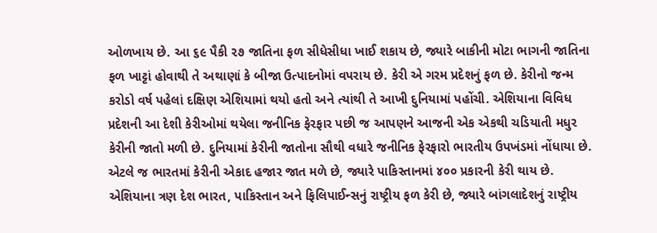ઓળખાય છે. આ ૬૯ પૈકી ૨૭ જાતિના ફળ સીધેસીધા ખાઈ શકાય છે, જ્યારે બાકીની મોટા ભાગની જાતિના ફળ ખાટ્ટાં હોવાથી તે અથાણાં કે બીજા ઉત્પાદનોમાં વપરાય છે. કેરી એ ગરમ પ્રદેશનું ફળ છે. કેરીનો જન્મ કરોડો વર્ષ પહેલાં દક્ષિણ એશિયામાં થયો હતો અને ત્યાંથી તે આખી દુનિયામાં પહોંચી. એશિયાના વિવિધ પ્રદેશની આ દેશી કેરીઓમાં થયેલા જનીનિક ફેરફાર પછી જ આપણને આજની એક એકથી ચડિયાતી મધુર કેરીની જાતો મળી છે. દુનિયામાં કેરીની જાતોના સૌથી વધારે જનીનિક ફેરફારો ભારતીય ઉપખંડમાં નોંધાયા છે. એટલે જ ભારતમાં કેરીની એકાદ હજાર જાત મળે છે, જ્યારે પાકિસ્તાનમાં ૪૦૦ પ્રકારની કેરી થાય છે. એશિયાના ત્રણ દેશ ભારત, પાકિસ્તાન અને ફિલિપાઈન્સનું રાષ્ટ્રીય ફળ કેરી છે, જ્યારે બાંગલાદેશનું રાષ્ટ્રીય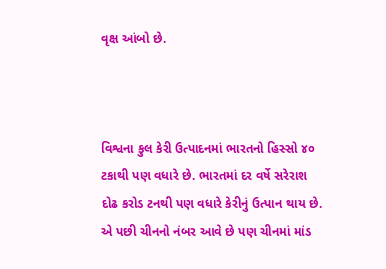વૃક્ષ આંબો છે.



વિશ્વના કુલ કેરી ઉત્પાદનમાં ભારતનો હિસ્સો ૪૦ ટકાથી પણ વધારે છે. ભારતમાં દર વર્ષે સરેરાશ દોઢ કરોડ ટનથી પણ વધારે કેરીનું ઉત્પાન થાય છે. એ પછી ચીનનો નંબર આવે છે પણ ચીનમાં માંડ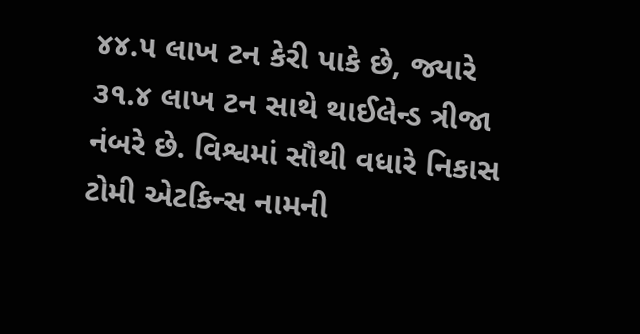૪૪.૫ લાખ ટન કેરી પાકે છે, જ્યારે ૩૧.૪ લાખ ટન સાથે થાઈલેન્ડ ત્રીજા નંબરે છે. વિશ્વમાં સૌથી વધારે નિકાસ ટોમી એટકિન્સ નામની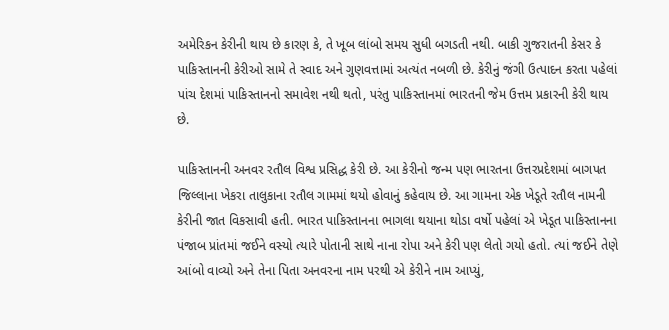અમેરિકન કેરીની થાય છે કારણ કે, તે ખૂબ લાંબો સમય સુધી બગડતી નથી. બાકી ગુજરાતની કેસર કે પાકિસ્તાનની કેરીઓ સામે તે સ્વાદ અને ગુણવત્તામાં અત્યંત નબળી છે. કેરીનું જંગી ઉત્પાદન કરતા પહેલાં પાંચ દેશમાં પાકિસ્તાનનો સમાવેશ નથી થતો, પરંતુ પાકિસ્તાનમાં ભારતની જેમ ઉત્તમ પ્રકારની કેરી થાય છે.

પાકિસ્તાનની અનવર રતૌલ વિશ્વ પ્રસિદ્ધ કેરી છે. આ કેરીનો જન્મ પણ ભારતના ઉત્તરપ્રદેશમાં બાગપત જિલ્લાના ખેકરા તાલુકાના રતૌલ ગામમાં થયો હોવાનું કહેવાય છે. આ ગામના એક ખેડૂતે રતૌલ નામની કેરીની જાત વિકસાવી હતી. ભારત પાકિસ્તાનના ભાગલા થયાના થોડા વર્ષો પહેલાં એ ખેડૂત પાકિસ્તાનના પંજાબ પ્રાંતમાં જઈને વસ્યો ત્યારે પોતાની સાથે નાના રોપા અને કેરી પણ લેતો ગયો હતો. ત્યાં જઈને તેણે આંબો વાવ્યો અને તેના પિતા અનવરના નામ પરથી એ કેરીને નામ આપ્યું,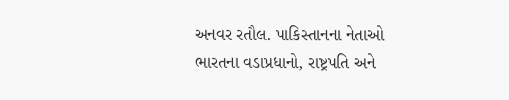અનવર રતૌલ. પાકિસ્તાનના નેતાઓ ભારતના વડાપ્રધાનો, રાષ્ટ્રપતિ અને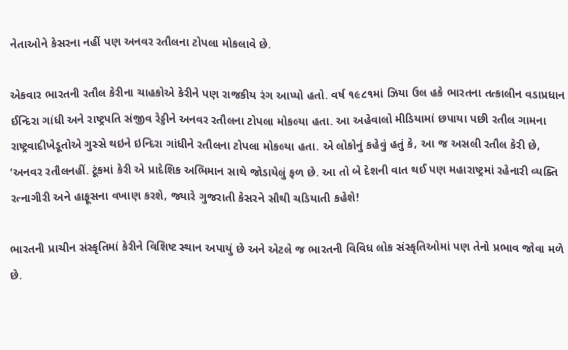નેતાઓને કેસરના નહીં પણ અનવર રતૌલના ટોપલા મોકલાવે છે.

એકવાર ભારતની રતૌલ કેરીના ચાહકોએ કેરીને પણ રાજકીય રંગ આપ્યો હતો. વર્ષ ૧૯૮૧માં ઝિયા ઉલ હકે ભારતના તત્કાલીન વડાપ્રધાન ઈન્દિરા ગાંધી અને રાષ્ટ્રપતિ સંજીવ રેડ્ડીને અનવર રતૌલના ટોપલા મોકલ્યા હતા. આ અહેવાલો મીડિયામાં છપાયા પછી રતૌલ ગામના રાષ્ટ્રવાદીખેડૂતોએ ગુસ્સે થઇને ઇન્દિરા ગાંધીને રતૌલના ટોપલા મોકલ્યા હતા. એ લોકોનું કહેવું હતું કે, આ જ અસલી રતૌલ કેરી છે, ‘અનવર રતૌલનહીં. ટૂંકમાં કેરી એ પ્રાદેશિક અભિમાન સાથે જોડાયેલું ફળ છે. આ તો બે દેશની વાત થઈ પણ મહારાષ્ટ્રમાં રહેનારી વ્યક્તિ રત્નાગીરી અને હાફૂસના વખાણ કરશે, જ્યારે ગુજરાતી કેસરને સૌથી ચડિયાતી કહેશે!

ભારતની પ્રાચીન સંસ્કૃતિમાં કેરીને વિશિષ્ટ સ્થાન અપાયું છે અને એટલે જ ભારતની વિવિધ લોક સંસ્કૃતિઓમાં પણ તેનો પ્રભાવ જોવા મળે છે.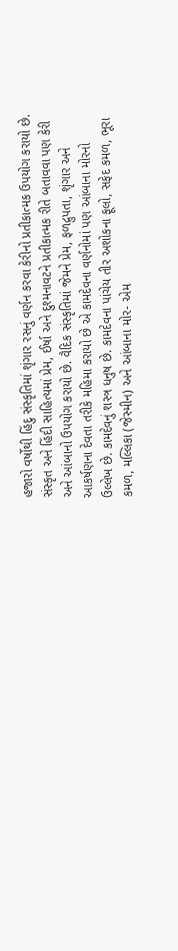હજારો વર્ષોથી હિંદુ સંસ્કૃતિમાં શૃંગાર રસનું વર્ણન કરવા કેરીનો પ્રતીકાત્મક ઉપયોગ કરાયો છે. સંસ્કૃત અને હિંદી સાહિત્યમાં પ્રેમ, ઈર્ષા અને દુશ્મનાવટને પ્રતીકાત્મક રીતે બતાવવા પણ કેરી અને આંબાનો ઉપયોગ કરાયો છે. વૈદિક સંસ્કૃતિમાં જેમને પ્રેમ, ફળદ્રુપતા, શૃંગાર અને આકર્ષણના દેવતા તરીકે મહિમા કરાયો છે એ કામદેવના વર્ણનોમાં પણ આંબાના મોરનો ઉલ્લેખ છે. કામદેવનું શસ્ત્ર ધનુષ છે. કામદેવના પાંચેય તીર અશોકના ફૂલો, સફેદ કમળ, ભૂરા કમળ, મલ્લિકા (જેસ્મીન) અને આંબાના મોર- એમ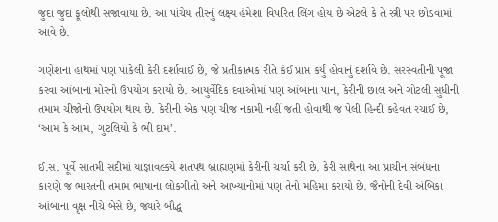જુદા જુદા ફૂલોથી સજાવાયા છે. આ પાંચેય તીરનું લક્ષ્ય હંમેશા વિપરિત લિંગ હોય છે એટલે કે તે સ્ત્રી પર છોડવામાં આવે છે.

ગણેશના હાથમાં પણ પાકેલી કેરી દર્શાવાઈ છે, જે પ્રતીકાત્મક રીતે કંઈ પ્રાપ્ત કર્યું હોવાનું દર્શાવે છે. સરસ્વતીની પૂજા કરવા આંબાના મોરનો ઉપયોગ કરાયો છે. આયુર્વેદિક દવાઓમાં પણ આંબાના પાન, કેરીની છાલ અને ગોટલી સુધીની તમામ ચીજોનો ઉપયોગ થાય છે. કેરીની એક પણ ચીજ નકામી નહીં જતી હોવાથી જ પેલી હિન્દી કહેવત રચાઈ છે, ‘આમ કે આમ, ગુટલિયો કે ભી દામ’.

ઈ.સ. પૂર્વે સાતમી સદીમાં યાજ્ઞાવલ્કયે શતપથ બ્રાહ્મણમાં કેરીની ચર્ચા કરી છે. કેરી સાથેના આ પ્રાચીન સંબંધના કારણે જ ભારતની તમામ ભાષાના લોકગીતો અને આખ્યાનોમાં પણ તેનો મહિમા કરાયો છે. જૈનોની દેવી અંબિકા આંબાના વૃક્ષ નીચે બેસે છે, જ્યારે બૌદ્ધ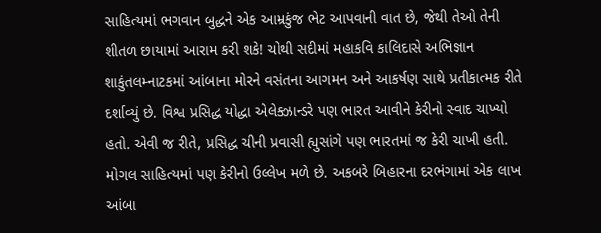સાહિત્યમાં ભગવાન બુદ્ધને એક આમ્રકુંજ ભેટ આપવાની વાત છે, જેથી તેઓ તેની શીતળ છાયામાં આરામ કરી શકે! ચોથી સદીમાં મહાકવિ કાલિદાસે અભિજ્ઞાન શાકુંતલમ્નાટકમાં આંબાના મોરને વસંતના આગમન અને આકર્ષણ સાથે પ્રતીકાત્મક રીતે દર્શાવ્યું છે. વિશ્વ પ્રસિદ્ધ યોદ્ધા એલેક્ઝાન્ડરે પણ ભારત આવીને કેરીનો સ્વાદ ચાખ્યો હતો. એવી જ રીતે, પ્રસિદ્ધ ચીની પ્રવાસી હ્યુસાંગે પણ ભારતમાં જ કેરી ચાખી હતી. મોગલ સાહિત્યમાં પણ કેરીનો ઉલ્લેખ મળે છે. અકબરે બિહારના દરભંગામાં એક લાખ આંબા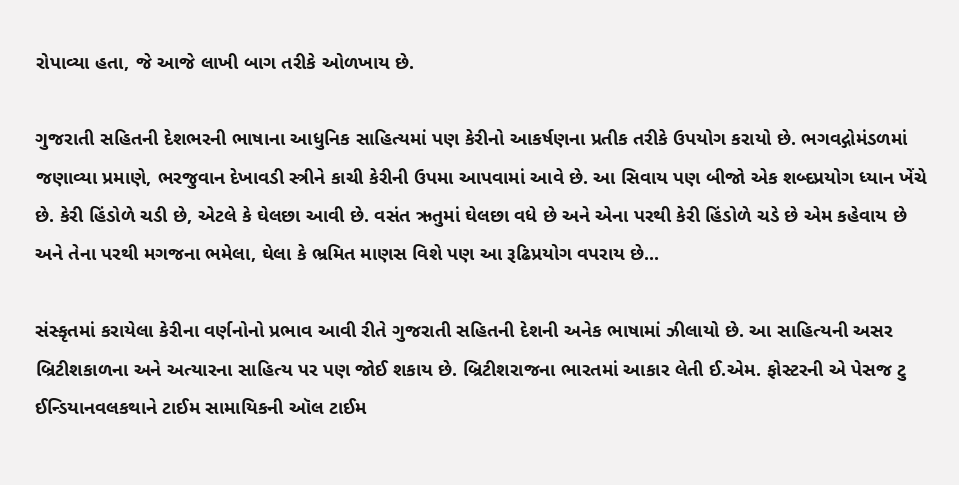રોપાવ્યા હતા, જે આજે લાખી બાગ તરીકે ઓળખાય છે.

ગુજરાતી સહિતની દેશભરની ભાષાના આધુનિક સાહિત્યમાં પણ કેરીનો આકર્ષણના પ્રતીક તરીકે ઉપયોગ કરાયો છે. ભગવદ્ગોમંડળમાં જણાવ્યા પ્રમાણે, ભરજુવાન દેખાવડી સ્ત્રીને કાચી કેરીની ઉપમા આપવામાં આવે છે. આ સિવાય પણ બીજો એક શબ્દપ્રયોગ ધ્યાન ખેંચે છે. કેરી હિંડોળે ચડી છે, એટલે કે ઘેલછા આવી છે. વસંત ઋતુમાં ઘેલછા વધે છે અને એના પરથી કેરી હિંડોળે ચડે છે એમ કહેવાય છે અને તેના પરથી મગજના ભમેલા, ઘેલા કે ભ્રમિત માણસ વિશે પણ આ રૂઢિપ્રયોગ વપરાય છે...

સંસ્કૃતમાં કરાયેલા કેરીના વર્ણનોનો પ્રભાવ આવી રીતે ગુજરાતી સહિતની દેશની અનેક ભાષામાં ઝીલાયો છે. આ સાહિત્યની અસર બ્રિટીશકાળના અને અત્યારના સાહિત્ય પર પણ જોઈ શકાય છે. બ્રિટીશરાજના ભારતમાં આકાર લેતી ઈ.એમ. ફોસ્ટરની એ પેસજ ટુ ઈન્ડિયાનવલકથાને ટાઈમ સામાયિકની ઑલ ટાઈમ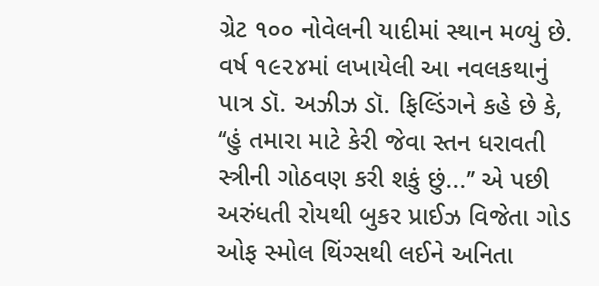ગ્રેટ ૧૦૦ નોવેલની યાદીમાં સ્થાન મળ્યું છે. વર્ષ ૧૯૨૪માં લખાયેલી આ નવલકથાનું પાત્ર ડૉ. અઝીઝ ડૉ. ફિલ્ડિંગને કહે છે કે, ‘‘હું તમારા માટે કેરી જેવા સ્તન ધરાવતી સ્ત્રીની ગોઠવણ કરી શકું છું...’’ એ પછી અરુંધતી રોયથી બુકર પ્રાઈઝ વિજેતા ગોડ ઓફ સ્મોલ થિંગ્સથી લઈને અનિતા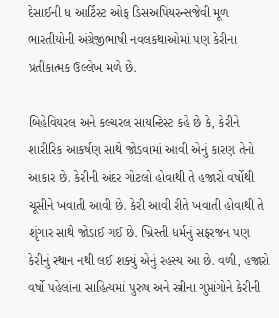દેસાઈની ધ આર્ટિસ્ટ ઓફ ડિસઅપિયરન્સજેવી મૂળ ભારતીયોની અંગ્રેજીભાષી નવલકથાઓમાં પણ કેરીના પ્રતીકાત્મક ઉલ્લેખ મળે છે.

બિહેવિયરલ અને કલ્ચરલ સાયન્ટિસ્ટ કહે છે કે, કેરીને શારીરિક આકર્ષણ સાથે જોડવામાં આવી એનું કારણ તેનો આકાર છે. કેરીની અંદર ગોટલો હોવાથી તે હજારો વર્ષોથી ચૂસીને ખવાતી આવી છે. કેરી આવી રીતે ખવાતી હોવાથી તે શૃંગાર સાથે જોડાઈ ગઈ છે. ખ્રિસ્તી ધર્મનું સફરજન પણ કેરીનું સ્થાન નથી લઈ શક્યું એનું રહસ્ય આ છે. વળી, હજારો વર્ષો પહેલાંના સાહિત્યમાં પુરુષ અને સ્ત્રીના ગુપ્તાંગોને કેરીની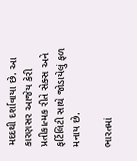મદદથી દર્શાવાયા છે. આ કારણસર આજેય કેરી પ્રતીકાત્મક રીતે સેક્સ અને ફર્ટિલિટી સાથે જોડાયેલું ફળ મનાય છે.

ભારતમાં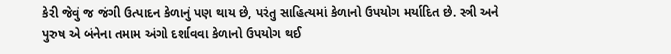કેરી જેવું જ જંગી ઉત્પાદન કેળાનું પણ થાય છે, પરંતુ સાહિત્યમાં કેળાનો ઉપયોગ મર્યાદિત છે. સ્ત્રી અને પુરુષ એ બંનેના તમામ અંગો દર્શાવવા કેળાનો ઉપયોગ થઈ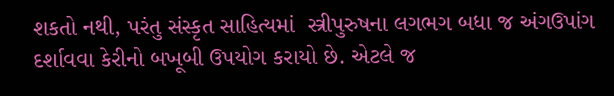શકતો નથી, પરંતુ સંસ્કૃત સાહિત્યમાં  સ્ત્રીપુરુષના લગભગ બધા જ અંગઉપાંગ દર્શાવવા કેરીનો બખૂબી ઉપયોગ કરાયો છે. એટલે જ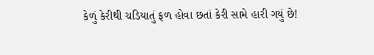કેળું કેરીથી ચડિયાતું ફળ હોવા છતાં કેરી સામે હારી ગયું છે!